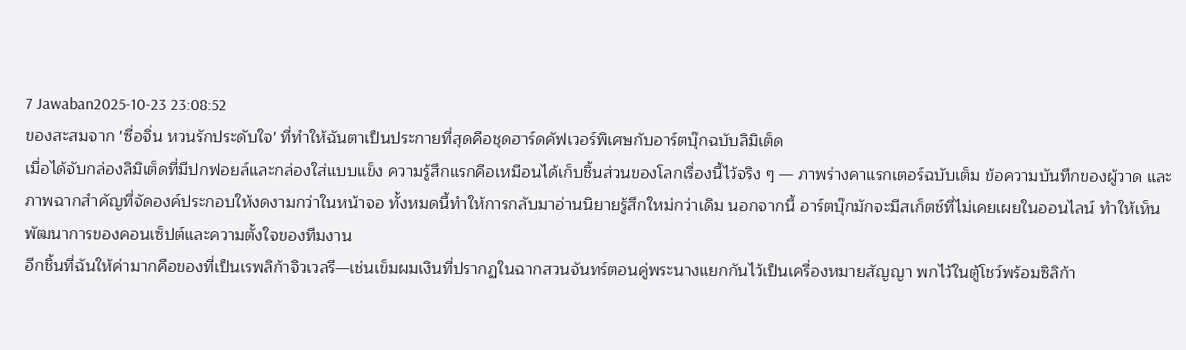7 Jawaban2025-10-23 23:08:52
ของสะสมจาก 'ซื่อจิ่น หวนรักประดับใจ' ที่ทำให้ฉันตาเป็นประกายที่สุดคือชุดฮาร์ดคัฟเวอร์พิเศษกับอาร์ตบุ๊กฉบับลิมิเต็ด
เมื่อได้จับกล่องลิมิเต็ดที่มีปกฟอยล์และกล่องใส่แบบแข็ง ความรู้สึกแรกคือเหมือนได้เก็บชิ้นส่วนของโลกเรื่องนี้ไว้จริง ๆ — ภาพร่างคาแรกเตอร์ฉบับเต็ม ข้อความบันทึกของผู้วาด และภาพฉากสำคัญที่จัดองค์ประกอบให้งดงามกว่าในหน้าจอ ทั้งหมดนี้ทำให้การกลับมาอ่านนิยายรู้สึกใหม่กว่าเดิม นอกจากนี้ อาร์ตบุ๊กมักจะมีสเก็ตช์ที่ไม่เคยเผยในออนไลน์ ทำให้เห็นพัฒนาการของคอนเซ็ปต์และความตั้งใจของทีมงาน
อีกชิ้นที่ฉันให้ค่ามากคือของที่เป็นเรพลิก้าจิวเวลรี—เช่นเข็มผมเงินที่ปรากฏในฉากสวนจันทร์ตอนคู่พระนางแยกกันไว้เป็นเครื่องหมายสัญญา พกไว้ในตู้โชว์พร้อมซิลิก้า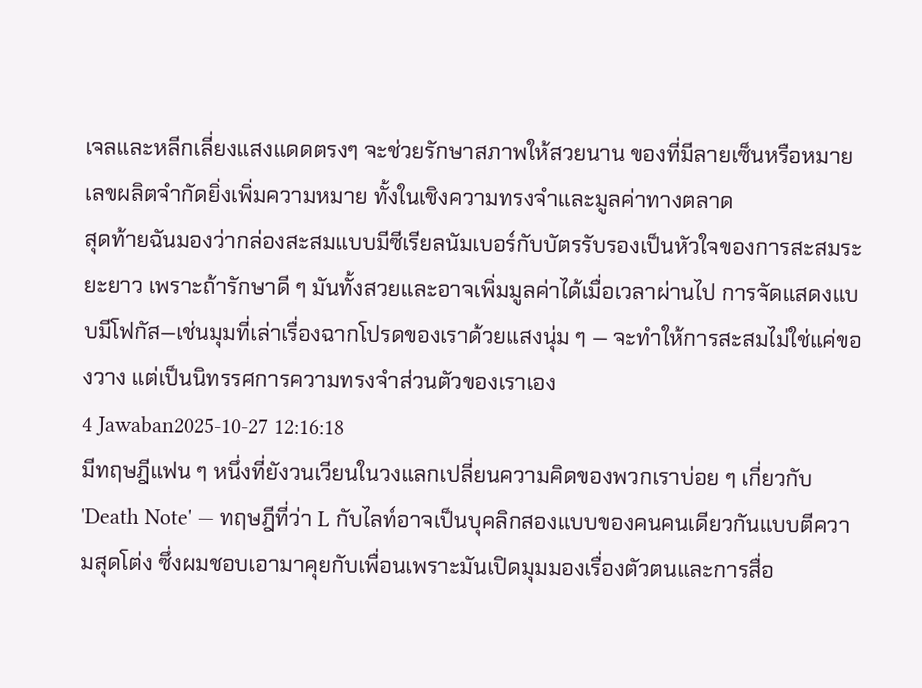เจลและหลีกเลี่ยงแสงแดดตรงๆ จะช่วยรักษาสภาพให้สวยนาน ของที่มีลายเซ็นหรือหมายเลขผลิตจำกัดยิ่งเพิ่มความหมาย ทั้งในเชิงความทรงจำและมูลค่าทางตลาด
สุดท้ายฉันมองว่ากล่องสะสมแบบมีซีเรียลนัมเบอร์กับบัตรรับรองเป็นหัวใจของการสะสมระยะยาว เพราะถ้ารักษาดี ๆ มันทั้งสวยและอาจเพิ่มมูลค่าได้เมื่อเวลาผ่านไป การจัดแสดงแบบมีโฟกัส—เช่นมุมที่เล่าเรื่องฉากโปรดของเราด้วยแสงนุ่ม ๆ — จะทำให้การสะสมไม่ใช่แค่ของวาง แต่เป็นนิทรรศการความทรงจำส่วนตัวของเราเอง
4 Jawaban2025-10-27 12:16:18
มีทฤษฎีแฟน ๆ หนึ่งที่ยังวนเวียนในวงแลกเปลี่ยนความคิดของพวกเราบ่อย ๆ เกี่ยวกับ 'Death Note' — ทฤษฎีที่ว่า L กับไลท์อาจเป็นบุคลิกสองแบบของคนคนเดียวกันแบบตีความสุดโต่ง ซึ่งผมชอบเอามาคุยกับเพื่อนเพราะมันเปิดมุมมองเรื่องตัวตนและการสื่อ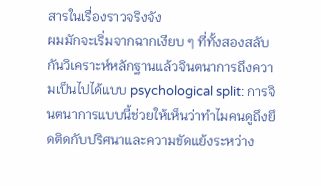สารในเรื่องราวจริงจัง
ผมมักจะเริ่มจากฉากเงียบ ๆ ที่ทั้งสองสลับกันวิเคราะห์หลักฐานแล้วจินตนาการถึงความเป็นไปได้แบบ psychological split: การจินตนาการแบบนี้ช่วยให้เห็นว่าทำไมคนดูถึงยึดติดกับปริศนาและความขัดแย้งระหว่าง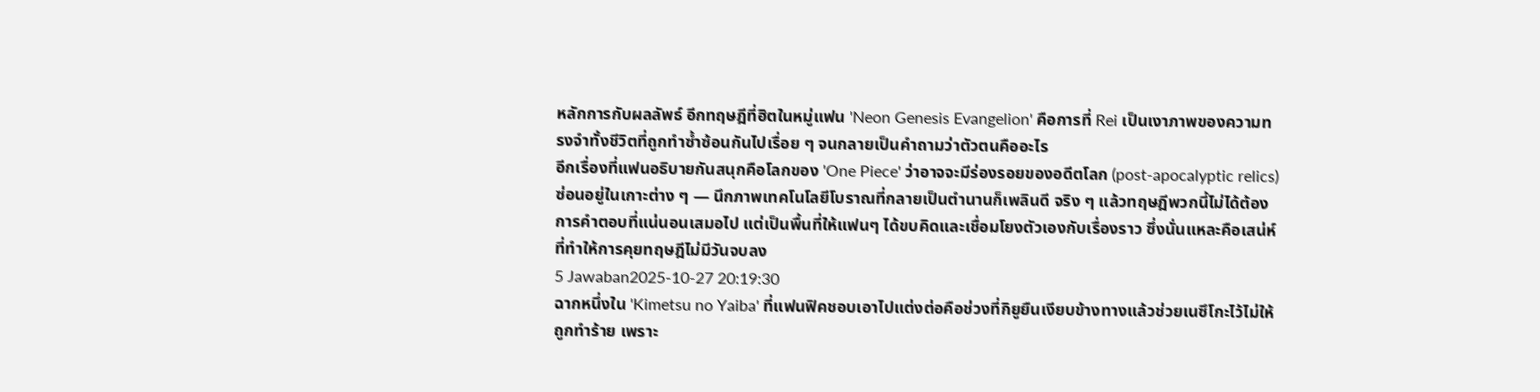หลักการกับผลลัพธ์ อีกทฤษฎีที่ฮิตในหมู่แฟน 'Neon Genesis Evangelion' คือการที่ Rei เป็นเงาภาพของความทรงจำทั้งชีวิตที่ถูกทำซ้ำซ้อนกันไปเรื่อย ๆ จนกลายเป็นคำถามว่าตัวตนคืออะไร
อีกเรื่องที่แฟนอธิบายกันสนุกคือโลกของ 'One Piece' ว่าอาจจะมีร่องรอยของอดีตโลก (post-apocalyptic relics) ซ่อนอยู่ในเกาะต่าง ๆ — นึกภาพเทคโนโลยีโบราณที่กลายเป็นตำนานก็เพลินดี จริง ๆ แล้วทฤษฎีพวกนี้ไม่ได้ต้องการคำตอบที่แน่นอนเสมอไป แต่เป็นพื้นที่ให้แฟนๆ ได้ขบคิดและเชื่อมโยงตัวเองกับเรื่องราว ซึ่งนั่นแหละคือเสน่ห์ที่ทำให้การคุยทฤษฎีไม่มีวันจบลง
5 Jawaban2025-10-27 20:19:30
ฉากหนึ่งใน 'Kimetsu no Yaiba' ที่แฟนฟิคชอบเอาไปแต่งต่อคือช่วงที่กิยูยืนเงียบข้างทางแล้วช่วยเนซึโกะไว้ไม่ให้ถูกทำร้าย เพราะ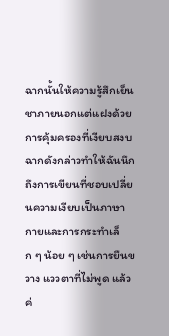ฉากนั้นให้ความรู้สึกเย็นชาภายนอกแต่แฝงด้วยการคุ้มครองที่เงียบสงบ
ฉากดังกล่าวทำให้ฉันนึกถึงการเขียนที่ชอบเปลี่ยนความเงียบเป็นภาษากายและการกระทำเล็ก ๆ น้อย ๆ เช่นการยืนขวาง แววตาที่ไม่พูด แล้วค่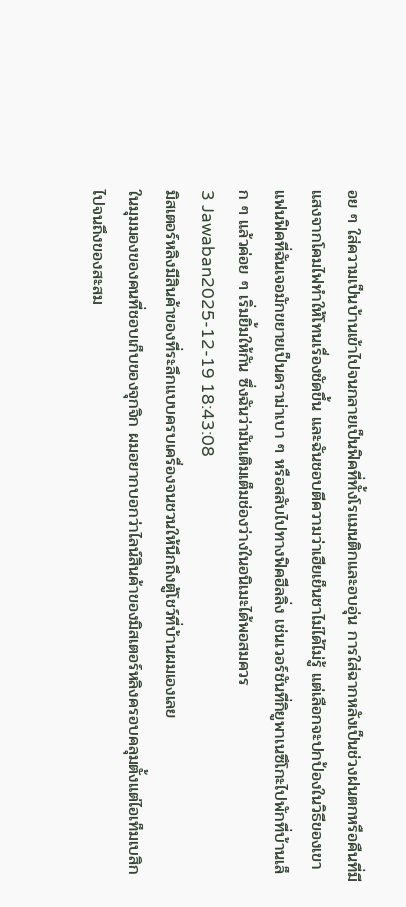อย ๆ ใส่ความเป็นบ้านเข้าไปจนกลายเป็นฟิคที่ทั้งโรแมนติกและอบอุ่น การใส่ฉากหลังเป็นช่วงฝนตกหรือคืนที่มีแสงจากโคมไฟทำให้โทนเรื่องชัดขึ้น และฉันชอบตีความว่าเฮียเย็นชาไม่ได้ไม่รู้ แต่เลือกจะปกป้องในวิธีของเขา
แฟนฟิคที่ฉันเจอมักขยายเป็นดราม่าเบา ๆ หรือสลับไปทางฟิคฮีลลิ่ง เช่นเวอร์ชันที่กิยูพาเนซึโกะไปพักที่บ้านเล็ก ๆ แล้วค่อย ๆ เริ่มยิ้มให้กัน ซึ่งฉันว่ามันเติมเต็มช่องว่างในอนิเมะได้พอสมควร
3 Jawaban2025-12-19 18:43:08
มิสเตอร์หลิงมีสินค้าของที่ระลึกแบบครบเครื่องจนชวนให้นึกถึงตู้โชว์ที่บ้านผมเองเลย
ในมุมมองของคนที่ชอบเก็บของจุกจิก ผมอยากบอกว่าไลน์สินค้าของมิสเตอร์หลิงครอบคลุมตั้งแต่ไอเท็มเบสิกไปจนถึงของสะสม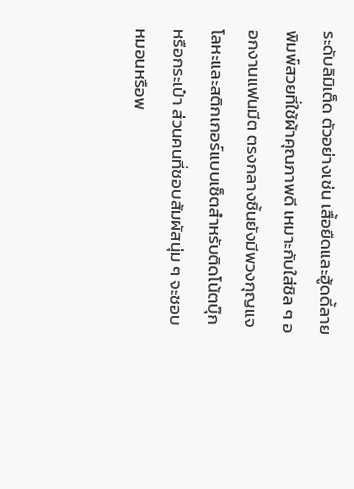ระดับลิมิเต็ด ตัวอย่างเช่น เสื้อยืดและฮู้ดดี้ลายพิมพ์สวยที่ใช้ผ้าคุณภาพดี เหมาะกับใส่ชิล ๆ ออกงานแฟนมีต ตรงกลางชิ้นยังมีพวงกุญแจโลหะและสติกเกอร์แบบเซ็ตสำหรับติดโน้ตบุ๊กหรือกระเป๋า ส่วนคนที่ชอบสัมผัสนุ่ม ๆ จะชอบหมอนหรือพ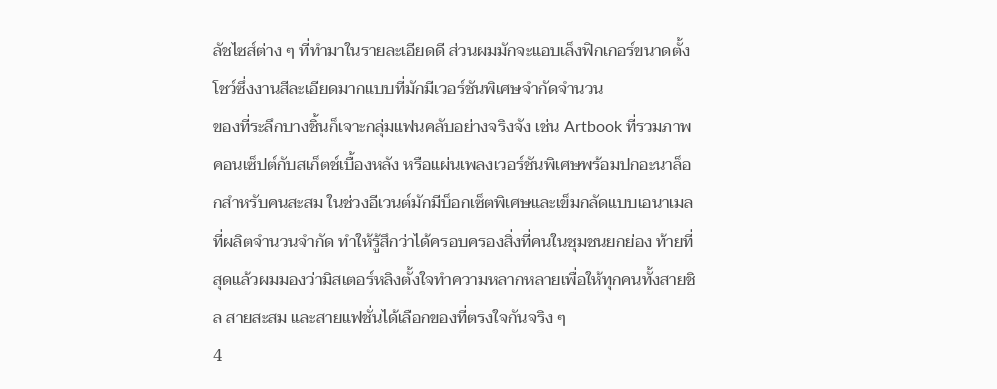ลัชไซส์ต่าง ๆ ที่ทำมาในรายละเอียดดี ส่วนผมมักจะแอบเล็งฟิกเกอร์ขนาดตั้งโชว์ซึ่งงานสีละเอียดมากแบบที่มักมีเวอร์ชันพิเศษจำกัดจำนวน
ของที่ระลึกบางชิ้นก็เจาะกลุ่มแฟนคลับอย่างจริงจัง เช่น Artbook ที่รวมภาพคอนเซ็ปต์กับสเก็ตช์เบื้องหลัง หรือแผ่นเพลงเวอร์ชันพิเศษพร้อมปกอะนาล็อกสำหรับคนสะสม ในช่วงอีเวนต์มักมีบ็อกเซ็ตพิเศษและเข็มกลัดแบบเอนาเมลที่ผลิตจำนวนจำกัด ทำให้รู้สึกว่าได้ครอบครองสิ่งที่คนในชุมชนยกย่อง ท้ายที่สุดแล้วผมมองว่ามิสเตอร์หลิงตั้งใจทำความหลากหลายเพื่อให้ทุกคนทั้งสายชิล สายสะสม และสายแฟชั่นได้เลือกของที่ตรงใจกันจริง ๆ
4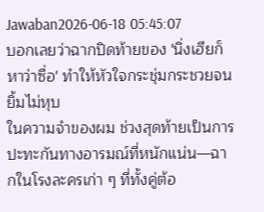Jawaban2026-06-18 05:45:07
บอกเลยว่าฉากปิดท้ายของ 'นิ่งเฮียก็หาว่าซื่อ' ทำให้หัวใจกระชุ่มกระชวยจนยิ้มไม่หุบ
ในความจำของผม ช่วงสุดท้ายเป็นการปะทะกันทางอารมณ์ที่หนักแน่น—ฉากในโรงละครเก่า ๆ ที่ทั้งคู่ต้อ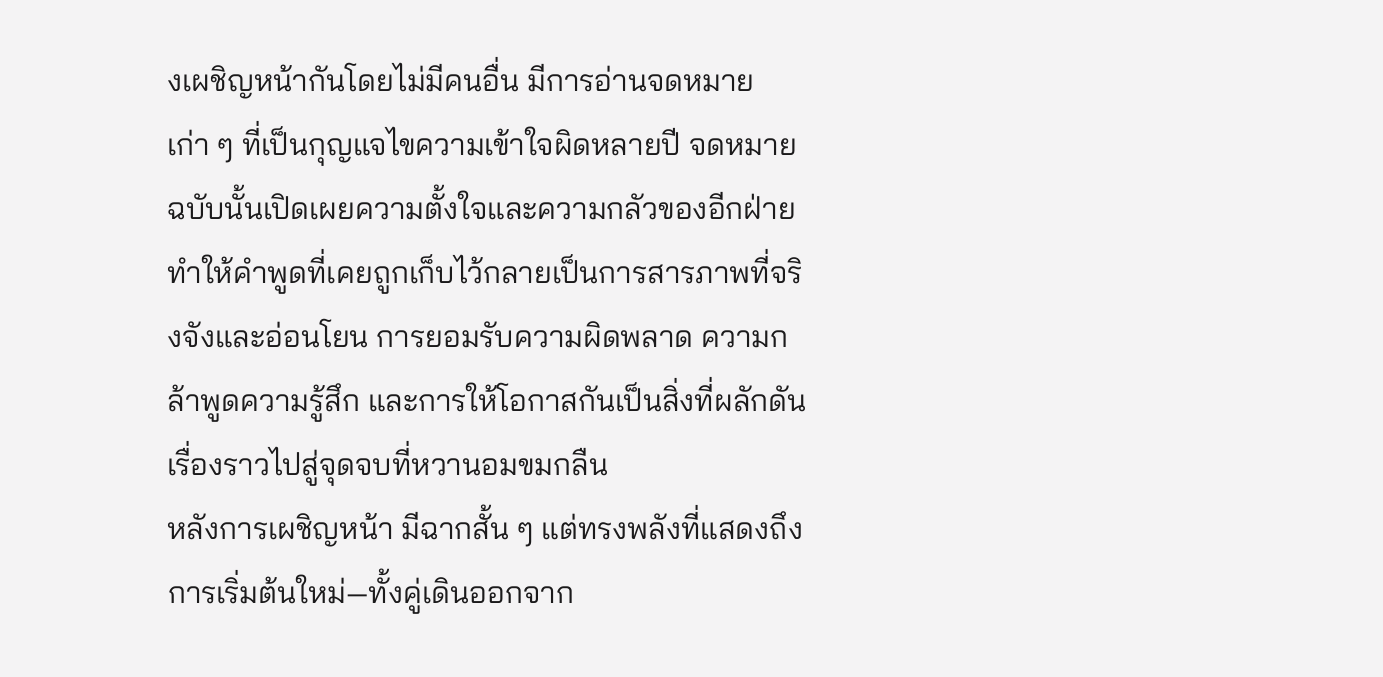งเผชิญหน้ากันโดยไม่มีคนอื่น มีการอ่านจดหมายเก่า ๆ ที่เป็นกุญแจไขความเข้าใจผิดหลายปี จดหมายฉบับนั้นเปิดเผยความตั้งใจและความกลัวของอีกฝ่าย ทำให้คำพูดที่เคยถูกเก็บไว้กลายเป็นการสารภาพที่จริงจังและอ่อนโยน การยอมรับความผิดพลาด ความกล้าพูดความรู้สึก และการให้โอกาสกันเป็นสิ่งที่ผลักดันเรื่องราวไปสู่จุดจบที่หวานอมขมกลืน
หลังการเผชิญหน้า มีฉากสั้น ๆ แต่ทรงพลังที่แสดงถึงการเริ่มต้นใหม่—ทั้งคู่เดินออกจาก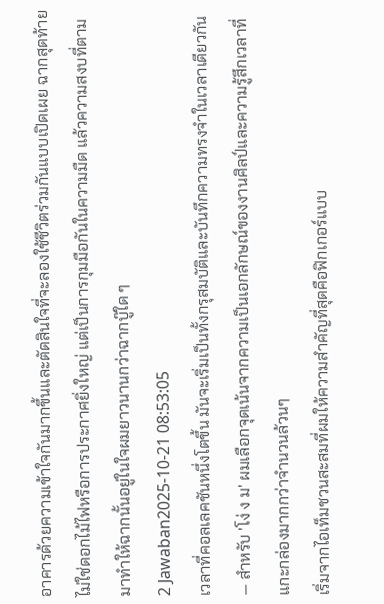อาคารด้วยความเข้าใจกันมากขึ้นและตัดสินใจที่จะลองใช้ชีวิตร่วมกันแบบเปิดเผย ฉากสุดท้ายไม่ใช่ดอกไม้ไฟหรือการประกาศยิ่งใหญ่ แต่เป็นการกุมมือกันในความมืด แล้วความสงบที่ตามมาทำให้ฉากนั้นอยู่ในใจผมยาวนานกว่าฉากบู๊ใด ๆ
2 Jawaban2025-10-21 08:53:05
เวลาที่คอลเลคชันหนึ่งโตขึ้น มันจะเริ่มเป็นทั้งกรุสมบัติและบันทึกความทรงจำในเวลาเดียวกัน — สำหรับ 'โง่ ง ม' ผมเลือกจุดเน้นจากความเป็นเอกลักษณ์ของงานศิลป์และความรู้สึกเวลาที่แกะกล่องมากกว่าจำนวนล้วนๆ
เริ่มจากไอเท็มชวนสะสมที่ผมให้ความสำคัญที่สุดคือฟิกเกอร์แบบ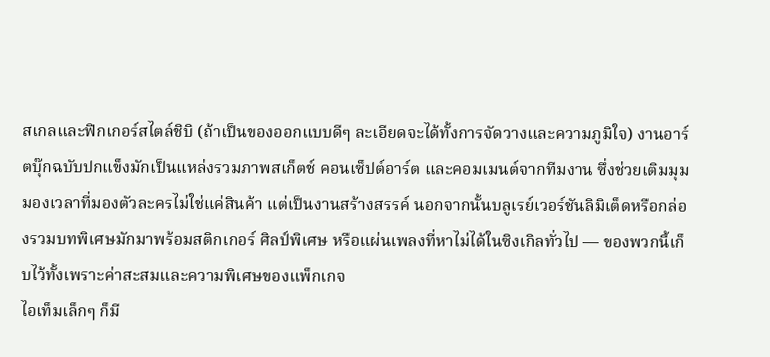สเกลและฟิกเกอร์สไตล์ชิบิ (ถ้าเป็นของออกแบบดีๆ ละเอียดจะได้ทั้งการจัดวางและความภูมิใจ) งานอาร์ตบุ๊กฉบับปกแข็งมักเป็นแหล่งรวมภาพสเก็ตช์ คอนเซ็ปต์อาร์ต และคอมเมนต์จากทีมงาน ซึ่งช่วยเติมมุมมองเวลาที่มองตัวละครไม่ใช่แค่สินค้า แต่เป็นงานสร้างสรรค์ นอกจากนั้นบลูเรย์เวอร์ชันลิมิเต็ดหรือกล่องรวมบทพิเศษมักมาพร้อมสติกเกอร์ ศิลป์พิเศษ หรือแผ่นเพลงที่หาไม่ได้ในซิงเกิลทั่วไป — ของพวกนี้เก็บไว้ทั้งเพราะค่าสะสมและความพิเศษของแพ็กเกจ
ไอเท็มเล็กๆ ก็มี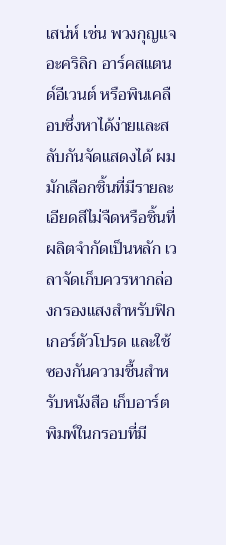เสน่ห์ เช่น พวงกุญแจอะคริลิก อาร์คสแตนด์อีเวนต์ หรือพินเคลือบซึ่งหาได้ง่ายและสลับกันจัดแสดงได้ ผมมักเลือกชิ้นที่มีรายละเอียดสีไม่จืดหรือชิ้นที่ผลิตจำกัดเป็นหลัก เวลาจัดเก็บควรหากล่องกรองแสงสำหรับฟิกเกอร์ตัวโปรด และใช้ซองกันความชื้นสำหรับหนังสือ เก็บอาร์ตพิมพ์ในกรอบที่มี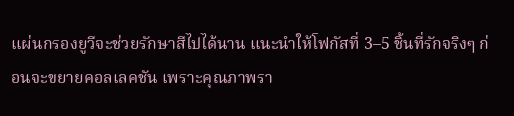แผ่นกรองยูวีจะช่วยรักษาสีไปได้นาน แนะนำให้โฟกัสที่ 3–5 ชิ้นที่รักจริงๆ ก่อนจะขยายคอลเลคชัน เพราะคุณภาพรา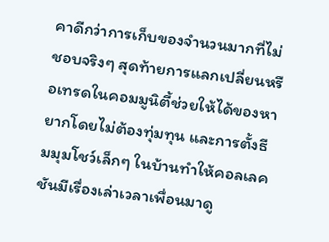คาดีกว่าการเก็บของจำนวนมากที่ไม่ชอบจริงๆ สุดท้ายการแลกเปลี่ยนหรือเทรดในคอมมูนิตี้ช่วยให้ได้ของหายากโดยไม่ต้องทุ่มทุน และการตั้งธีมมุมโชว์เล็กๆ ในบ้านทำให้คอลเลคชันมีเรื่องเล่าเวลาเพื่อนมาดู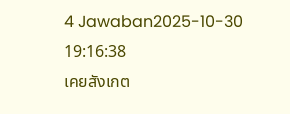4 Jawaban2025-10-30 19:16:38
เคยสังเกต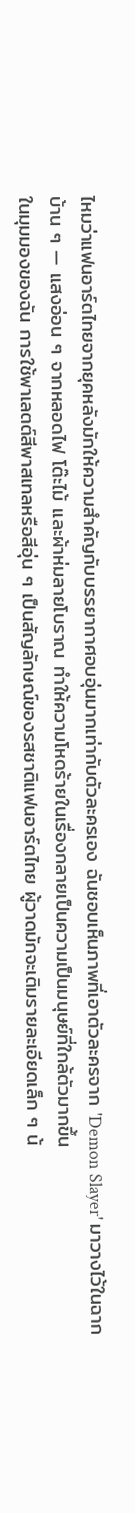ไหมว่าแฟนอาร์ตไทยจากยุคหลังมักให้ความสำคัญกับบรรยากาศอบอุ่นมากเท่ากับตัวละครเอง ฉันชอบเห็นภาพที่เอาตัวละครจาก 'Demon Slayer' มาวางไว้ในฉากบ้าน ๆ — แสงอ่อน ๆ จากหลอดไฟ โต๊ะไม้ และผ้าห่มลายโบราณ ทำให้ความโหดร้ายในเรื่องกลายเป็นความเป็นมนุษย์ที่ใกล้ตัวมากขึ้น
ในมุมมองของฉัน การใช้พาเลตต์สีพาสเทลหรือสีอุ่น ๆ เป็นสัญลักษณ์ของรสชาติแฟนอาร์ตไทย ผู้วาดมักจะเติมรายละเอียดเล็ก ๆ น้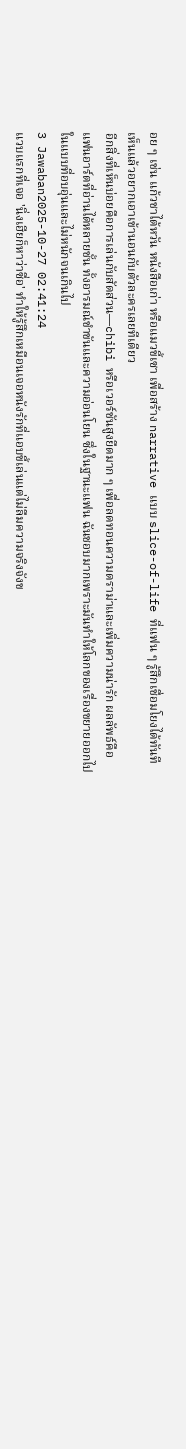อย ๆ เช่น แก้วชาไต้หวัน หนังสือเก่า หรือแมวขี้เซา เพื่อสร้าง narrative แบบ slice-of-life ที่แฟน ๆ รู้สึกเชื่อมโยงได้ทันที เห็นแล้วอยากเอาเข้านอนกับตัวละครเลยทีเดียว
อีกสิ่งที่เห็นบ่อยคือการเล่นกับสัดส่วน—chibi หรือเวอร์ชันสูงยืดมาก ๆ เพื่อลดทอนความดราม่าและเพิ่มความน่ารัก ผลลัพธ์คือแฟนอาร์ตที่อ่านได้หลายชั้น ทั้งอารมณ์ขำขันและความอ่อนโยน ซึ่งในฐานะแฟน ฉันชอบมากเพราะมันทำให้โลกของเรื่องขยายออกไปในแบบที่อบอุ่นและไม่หนักจนเกินไป
3 Jawaban2025-10-27 02:41:24
แวบแรกที่เจอ 'นิ่งเฮียก็หาว่าซื่อ' ทำให้รู้สึกเหมือนเจอหนังรักที่แอบขี้เล่นแต่ไม่ลืมความจริงจังข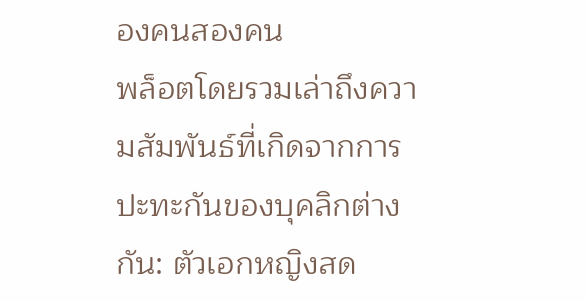องคนสองคน
พล็อตโดยรวมเล่าถึงความสัมพันธ์ที่เกิดจากการปะทะกันของบุคลิกต่างกัน: ตัวเอกหญิงสด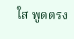ใส พูดตรง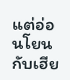แต่อ่อนโยน กับเฮีย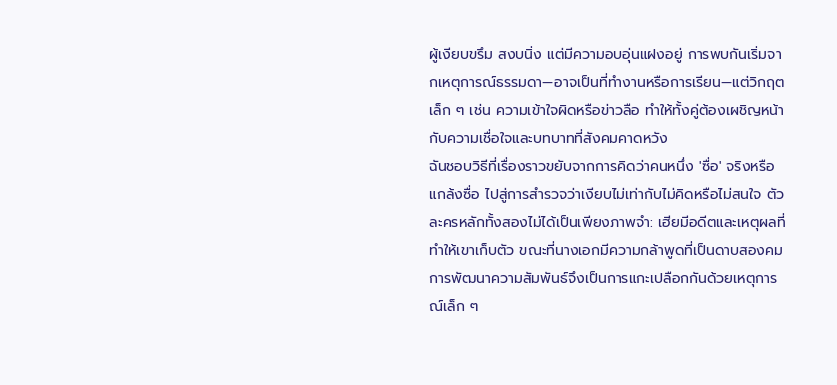ผู้เงียบขรึม สงบนิ่ง แต่มีความอบอุ่นแฝงอยู่ การพบกันเริ่มจากเหตุการณ์ธรรมดา—อาจเป็นที่ทำงานหรือการเรียน—แต่วิกฤตเล็ก ๆ เช่น ความเข้าใจผิดหรือข่าวลือ ทำให้ทั้งคู่ต้องเผชิญหน้ากับความเชื่อใจและบทบาทที่สังคมคาดหวัง
ฉันชอบวิธีที่เรื่องราวขยับจากการคิดว่าคนหนึ่ง 'ซื่อ' จริงหรือแกล้งซื่อ ไปสู่การสำรวจว่าเงียบไม่เท่ากับไม่คิดหรือไม่สนใจ ตัวละครหลักทั้งสองไม่ได้เป็นเพียงภาพจำ: เฮียมีอดีตและเหตุผลที่ทำให้เขาเก็บตัว ขณะที่นางเอกมีความกล้าพูดที่เป็นดาบสองคม การพัฒนาความสัมพันธ์จึงเป็นการแกะเปลือกกันด้วยเหตุการณ์เล็ก ๆ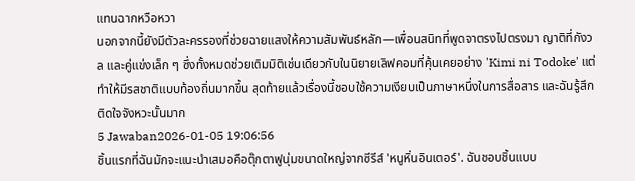แทนฉากหวือหวา
นอกจากนี้ยังมีตัวละครรองที่ช่วยฉายแสงให้ความสัมพันธ์หลัก—เพื่อนสนิทที่พูดจาตรงไปตรงมา ญาติที่กังวล และคู่แข่งเล็ก ๆ ซึ่งทั้งหมดช่วยเติมมิติเช่นเดียวกับในนิยายเลิฟคอมที่คุ้นเคยอย่าง 'Kimi ni Todoke' แต่ทำให้มีรสชาติแบบท้องถิ่นมากขึ้น สุดท้ายแล้วเรื่องนี้ชอบใช้ความเงียบเป็นภาษาหนึ่งในการสื่อสาร และฉันรู้สึกติดใจจังหวะนั้นมาก
5 Jawaban2026-01-05 19:06:56
ชิ้นแรกที่ฉันมักจะแนะนำเสมอคือตุ๊กตาฟูนุ่มขนาดใหญ่จากซีรีส์ 'หนูหิ่นอินเตอร์'. ฉันชอบชิ้นแบบ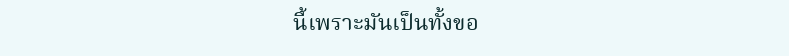นี้เพราะมันเป็นทั้งขอ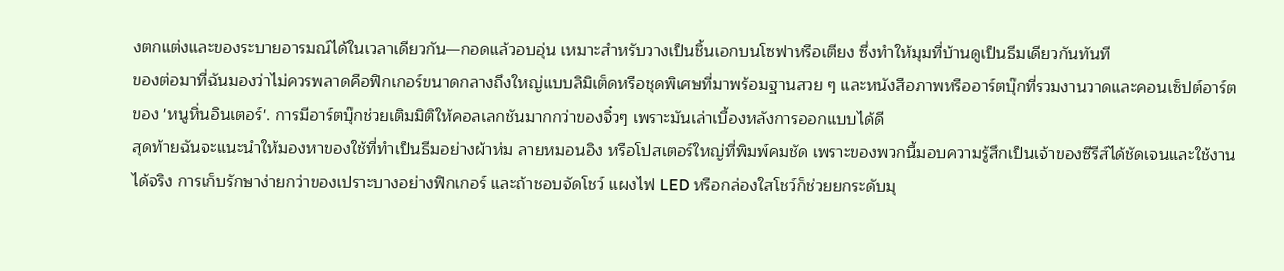งตกแต่งและของระบายอารมณ์ได้ในเวลาเดียวกัน—กอดแล้วอบอุ่น เหมาะสำหรับวางเป็นชิ้นเอกบนโซฟาหรือเตียง ซึ่งทำให้มุมที่บ้านดูเป็นธีมเดียวกันทันที
ของต่อมาที่ฉันมองว่าไม่ควรพลาดคือฟิกเกอร์ขนาดกลางถึงใหญ่แบบลิมิเต็ดหรือชุดพิเศษที่มาพร้อมฐานสวย ๆ และหนังสือภาพหรืออาร์ตบุ๊กที่รวมงานวาดและคอนเซ็ปต์อาร์ตของ 'หนูหิ่นอินเตอร์'. การมีอาร์ตบุ๊กช่วยเติมมิติให้คอลเลกชันมากกว่าของจิ๋วๆ เพราะมันเล่าเบื้องหลังการออกแบบได้ดี
สุดท้ายฉันจะแนะนำให้มองหาของใช้ที่ทำเป็นธีมอย่างผ้าห่ม ลายหมอนอิง หรือโปสเตอร์ใหญ่ที่พิมพ์คมชัด เพราะของพวกนี้มอบความรู้สึกเป็นเจ้าของซีรีส์ได้ชัดเจนและใช้งานได้จริง การเก็บรักษาง่ายกว่าของเปราะบางอย่างฟิกเกอร์ และถ้าชอบจัดโชว์ แผงไฟ LED หรือกล่องใสโชว์ก็ช่วยยกระดับมุ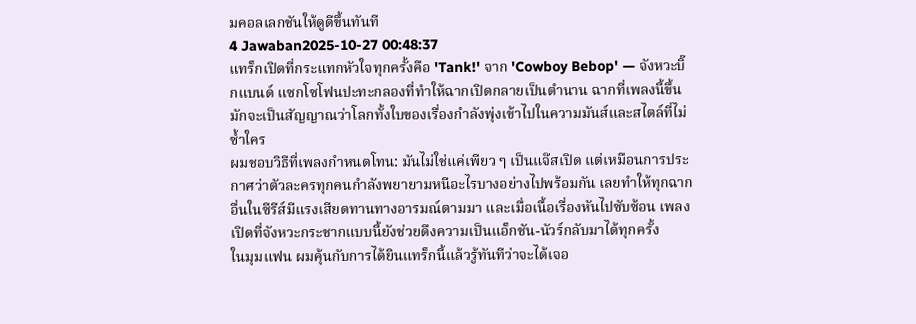มคอลเลกชันให้ดูดีขึ้นทันที
4 Jawaban2025-10-27 00:48:37
แทร็กเปิดที่กระแทกหัวใจทุกครั้งคือ 'Tank!' จาก 'Cowboy Bebop' — จังหวะบิ๊กแบนด์ แซกโซโฟนปะทะกลองที่ทำให้ฉากเปิดกลายเป็นตำนาน ฉากที่เพลงนี้ขึ้นมักจะเป็นสัญญาณว่าโลกทั้งใบของเรื่องกำลังพุ่งเข้าไปในความมันส์และสไตล์ที่ไม่ซ้ำใคร
ผมชอบวิธีที่เพลงกำหนดโทน: มันไม่ใช่แค่เพียว ๆ เป็นแจ๊สเปิด แต่เหมือนการประกาศว่าตัวละครทุกคนกำลังพยายามหนีอะไรบางอย่างไปพร้อมกัน เลยทำให้ทุกฉากอื่นในซีรีส์มีแรงเสียดทานทางอารมณ์ตามมา และเมื่อเนื้อเรื่องหันไปซับซ้อน เพลงเปิดที่จังหวะกระชากแบบนี้ยังช่วยดึงความเป็นแอ็กชัน-นัวร์กลับมาได้ทุกครั้ง
ในมุมแฟน ผมคุ้นกับการได้ยินแทร็กนี้แล้วรู้ทันทีว่าจะได้เจอ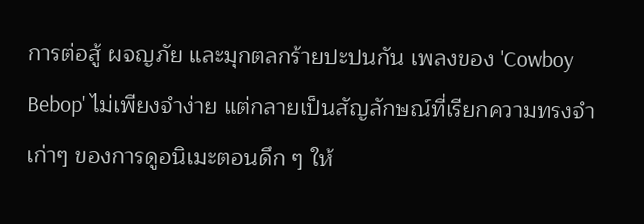การต่อสู้ ผจญภัย และมุกตลกร้ายปะปนกัน เพลงของ 'Cowboy Bebop' ไม่เพียงจำง่าย แต่กลายเป็นสัญลักษณ์ที่เรียกความทรงจำเก่าๆ ของการดูอนิเมะตอนดึก ๆ ให้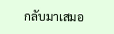กลับมาเสมอ